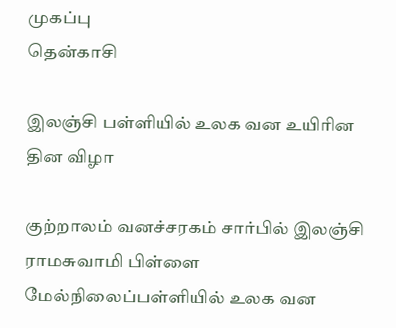முகப்பு
தென்காசி

இலஞ்சி பள்ளியில் உலக வன உயிரின தின விழா

குற்றாலம் வனச்சரகம் சார்பில் இலஞ்சி ராமசுவாமி பிள்ளை மேல்நிலைப்பள்ளியில் உலக வன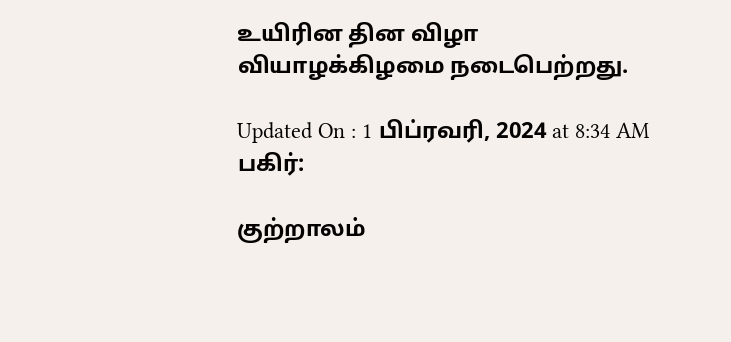உயிரின தின விழா வியாழக்கிழமை நடைபெற்றது.

Updated On : 1 பிப்ரவரி, 2024 at 8:34 AM
பகிர்:

குற்றாலம்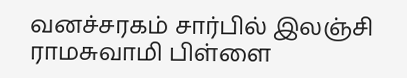வனச்சரகம் சார்பில் இலஞ்சி ராமசுவாமி பிள்ளை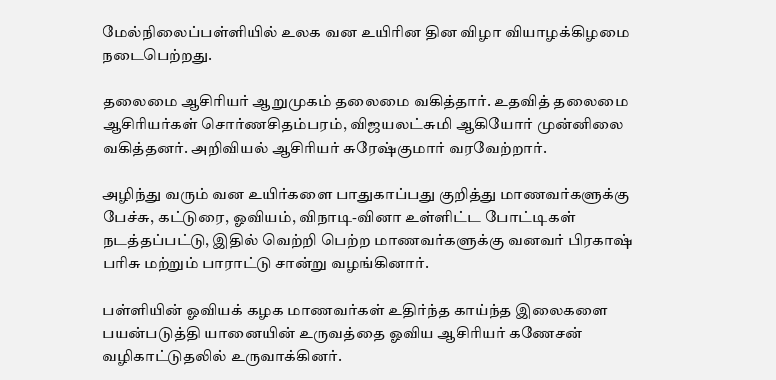மேல்நிலைப்பள்ளியில் உலக வன உயிரின தின விழா வியாழக்கிழமை நடைபெற்றது.

தலைமை ஆசிரியர் ஆறுமுகம் தலைமை வகித்தார். உதவித் தலைமை ஆசிரியர்கள் சொர்ணசிதம்பரம், விஜயலட்சுமி ஆகியோர் முன்னிலை வகித்தனர். அறிவியல் ஆசிரியர் சுரேஷ்குமார் வரவேற்றார்.

அழிந்து வரும் வன உயிர்களை பாதுகாப்பது குறித்து மாணவர்களுக்கு பேச்சு, கட்டுரை, ஓவியம், விநாடி-வினா உள்ளிட்ட போட்டிகள் நடத்தப்பட்டு, இதில் வெற்றி பெற்ற மாணவர்களுக்கு வனவர் பிரகாஷ் பரிசு மற்றும் பாராட்டு சான்று வழங்கினார்.

பள்ளியின் ஓவியக் கழக மாணவர்கள் உதிர்ந்த காய்ந்த இலைகளை பயன்படுத்தி யானையின் உருவத்தை ஓவிய ஆசிரியர் கணேசன் வழிகாட்டுதலில் உருவாக்கினர்.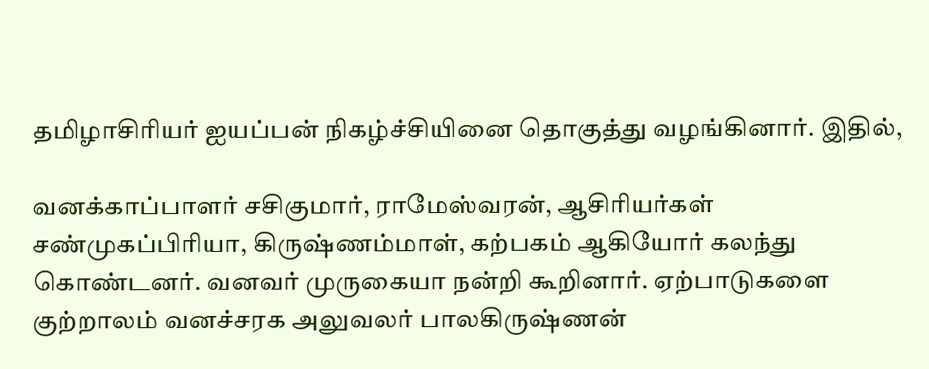தமிழாசிரியர் ஐயப்பன் நிகழ்ச்சியினை தொகுத்து வழங்கினார். இதில்,

வனக்காப்பாளர் சசிகுமார், ராமேஸ்வரன், ஆசிரியர்கள் சண்முகப்பிரியா, கிருஷ்ணம்மாள், கற்பகம் ஆகியோர் கலந்து கொண்டனர். வனவர் முருகையா நன்றி கூறினார். ஏற்பாடுகளை குற்றாலம் வனச்சரக அலுவலர் பாலகிருஷ்ணன்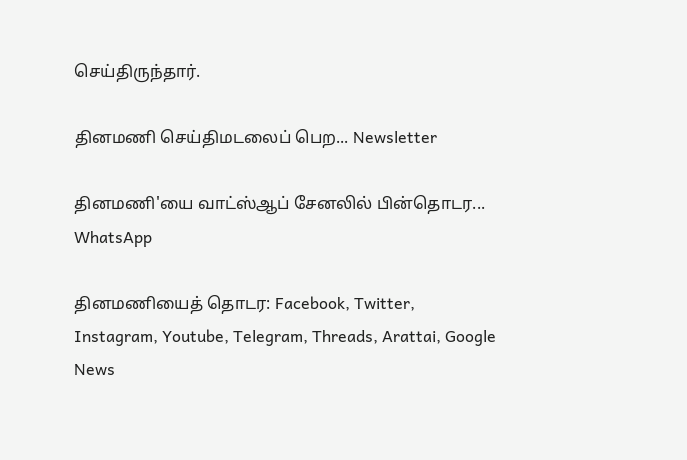செய்திருந்தார்.

தினமணி செய்திமடலைப் பெற... Newsletter

தினமணி'யை வாட்ஸ்ஆப் சேனலில் பின்தொடர... WhatsApp

தினமணியைத் தொடர: Facebook, Twitter, Instagram, Youtube, Telegram, Threads, Arattai, Google News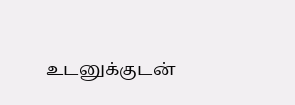உடனுக்குடன்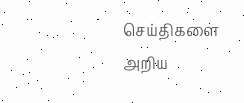செய்திகளை அறிய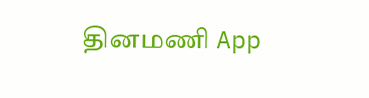தினமணி App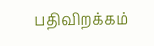பதிவிறக்கம்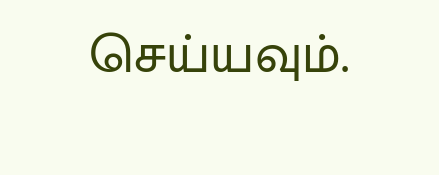செய்யவும்.